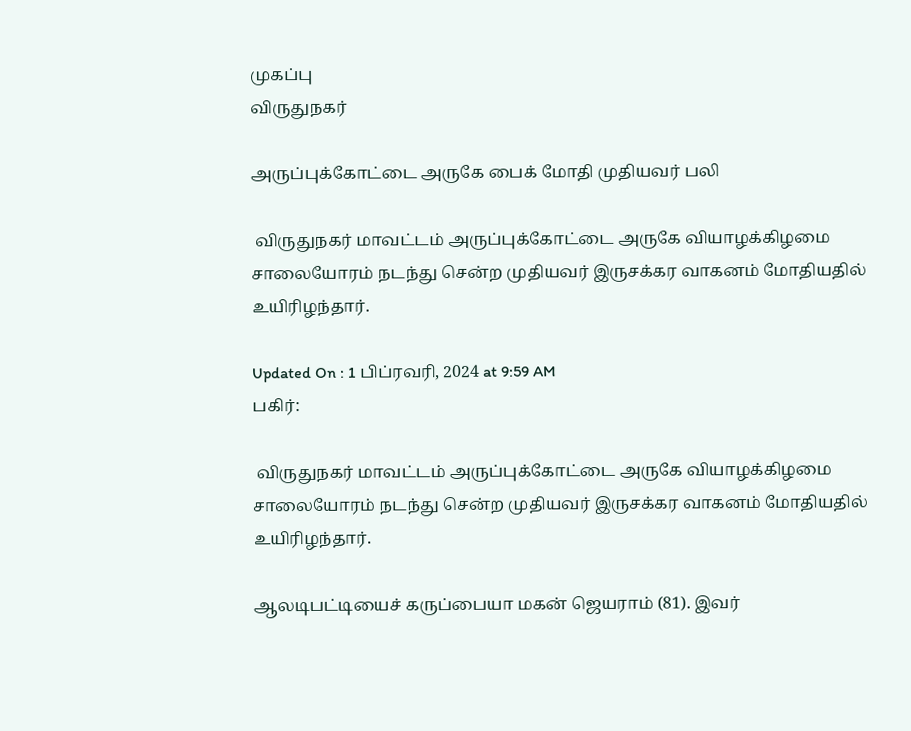முகப்பு
விருதுநகர்

அருப்புக்கோட்டை அருகே பைக் மோதி முதியவர் பலி

 விருதுநகர் மாவட்டம் அருப்புக்கோட்டை அருகே வியாழக்கிழமை சாலையோரம் நடந்து சென்ற முதியவர் இருசக்கர வாகனம் மோதியதில் உயிரிழந்தார்.

Updated On : 1 பிப்ரவரி, 2024 at 9:59 AM
பகிர்:

 விருதுநகர் மாவட்டம் அருப்புக்கோட்டை அருகே வியாழக்கிழமை சாலையோரம் நடந்து சென்ற முதியவர் இருசக்கர வாகனம் மோதியதில் உயிரிழந்தார்.

ஆலடிபட்டியைச் கருப்பையா மகன் ஜெயராம் (81). இவர்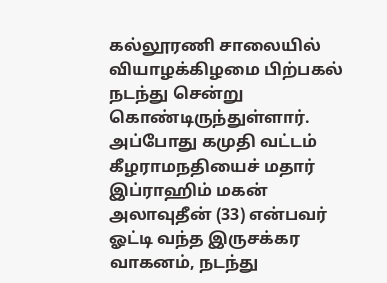கல்லூரணி சாலையில் வியாழக்கிழமை பிற்பகல் நடந்து சென்று கொண்டிருந்துள்ளார். அப்போது கமுதி வட்டம் கீழராமநதியைச் மதார் இப்ராஹிம் மகன் அலாவுதீன் (33) என்பவர் ஓட்டி வந்த இருசக்கர வாகனம், நடந்து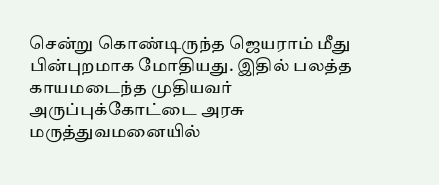சென்று கொண்டிருந்த ஜெயராம் மீது பின்புறமாக மோதியது. இதில் பலத்த காயமடைந்த முதியவர் அருப்புக்கோட்டை அரசு மருத்துவமனையில்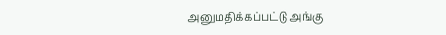அனுமதிக்கப்பட்டு அங்கு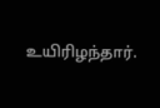உயிரிழந்தார்.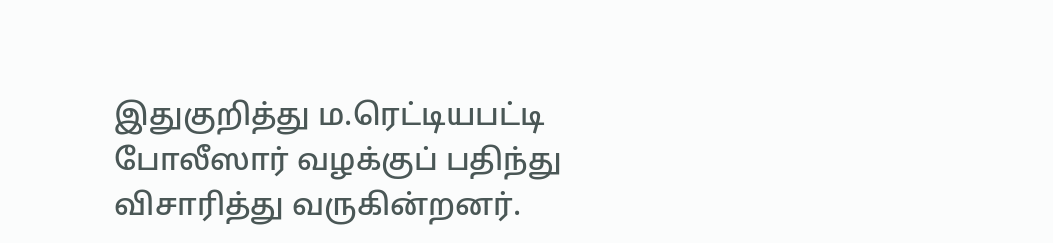இதுகுறித்து ம.ரெட்டியபட்டி போலீஸார் வழக்குப் பதிந்து விசாரித்து வருகின்றனர்.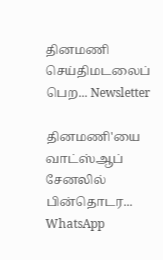தினமணி செய்திமடலைப் பெற... Newsletter

தினமணி'யை வாட்ஸ்ஆப் சேனலில் பின்தொடர... WhatsApp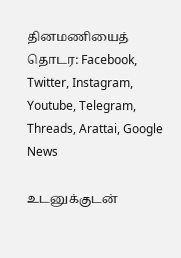தினமணியைத் தொடர: Facebook, Twitter, Instagram, Youtube, Telegram, Threads, Arattai, Google News

உடனுக்குடன்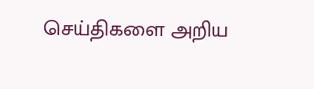செய்திகளை அறிய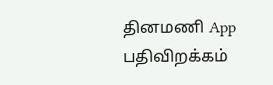தினமணி App பதிவிறக்கம்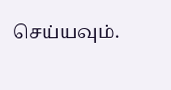செய்யவும்.